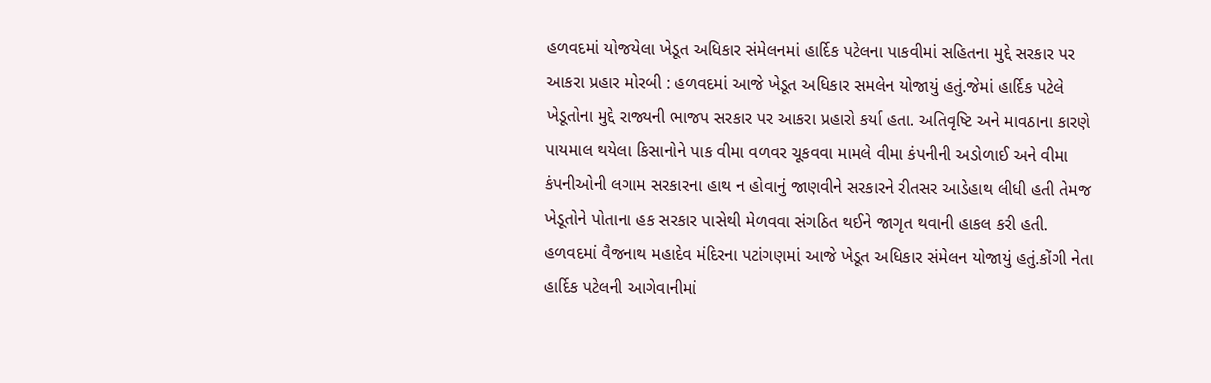હળવદમાં યોજયેલા ખેડૂત અધિકાર સંમેલનમાં હાર્દિક પટેલના પાકવીમાં સહિતના મુદ્દે સરકાર પર આકરા પ્રહાર મોરબી : હળવદમાં આજે ખેડૂત અધિકાર સમલેન યોજાયું હતું.જેમાં હાર્દિક પટેલે ખેડૂતોના મુદ્દે રાજ્યની ભાજપ સરકાર પર આકરા પ્રહારો કર્યા હતા. અતિવૃષ્ટિ અને માવઠાના કારણે પાયમાલ થયેલા કિસાનોને પાક વીમા વળવર ચૂકવવા મામલે વીમા કંપનીની અડોળાઈ અને વીમા કંપનીઓની લગામ સરકારના હાથ ન હોવાનું જાણવીને સરકારને રીતસર આડેહાથ લીધી હતી તેમજ ખેડૂતોને પોતાના હક સરકાર પાસેથી મેળવવા સંગઠિત થઈને જાગૃત થવાની હાકલ કરી હતી. હળવદમાં વૈજનાથ મહાદેવ મંદિરના પટાંગણમાં આજે ખેડૂત અધિકાર સંમેલન યોજાયું હતું.કોંગી નેતા હાર્દિક પટેલની આગેવાનીમાં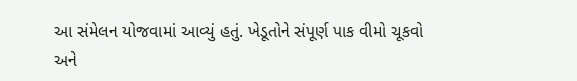આ સંમેલન યોજવામાં આવ્યું હતું. ખેડૂતોને સંપૂર્ણ પાક વીમો ચૂકવો અને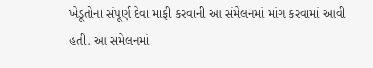ખેડૂતોના સંપૂર્ણ દેવા માફી કરવાની આ સંમેલનમાં માંગ કરવામાં આવી હતી. આ સમેલનમાં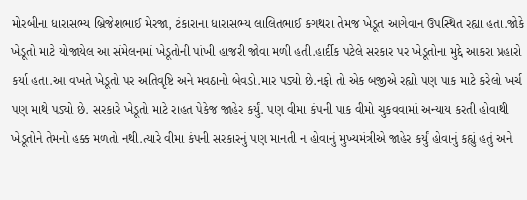મોરબીના ધારાસભ્ય બ્રિજેશભાઈ મેરજા, ટંકારાના ધારાસભ્ય લાલિતભાઈ કગથરા તેમજ ખેડૂત આગેવાન ઉપસ્થિત રહ્યા હતા.જોકે ખેડૂતો માટે યોજાયેલ આ સંમેલનમાં ખેડૂતોની પાંખી હાજરી જોવા મળી હતી.હાર્દીક પટેલે સરકાર પર ખેડૂતોના મુદ્દે આકરા પ્રહારો કર્યા હતા.આ વખતે ખેડૂતો પર અતિવૃષ્ટિ અને મવઠાનો બેવડો.માર પડ્યો છે.નફો તો એક બજીએ રહ્યો પણ પાક માટે કરેલો ખર્ચ પણ માથે પડ્યો છે. સરકારે ખેડૂતો માટે રાહત પેકેજ જાહેર કર્યું. પણ વીમા કંપની પાક વીમો ચુકવવામાં અન્યાય કરતી હોવાથી ખેડૂતોને તેમનો હક્ક મળતો નથી.ત્યારે વીમા કંપની સરકારનું પણ માનતી ન હોવાનું મુખ્યમંત્રીએ જાહેર કર્યું હોવાનું કહ્યું હતું અને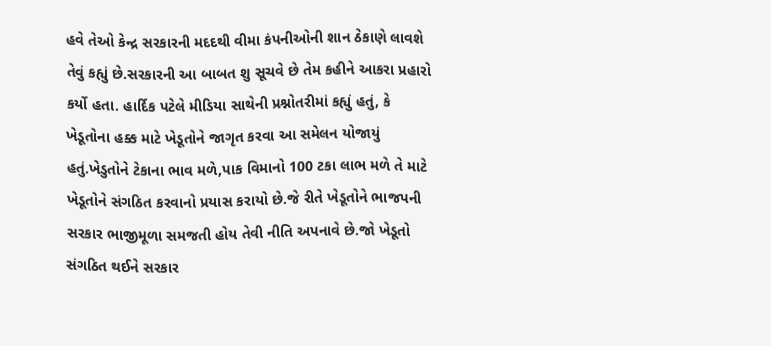હવે તેઓ કેન્દ્ર સરકારની મદદથી વીમા કંપનીઓની શાન ઠેકાણે લાવશે તેવું કહ્યું છે.સરકારની આ બાબત શુ સૂચવે છે તેમ કહીને આકરા પ્રહારો કર્યો હતા. હાર્દિક પટેલે મીડિયા સાથેની પ્રશ્નોતરીમાં કહ્યું હતું, કે ખેડૂતોના હક્ક માટે ખેડૂતોને જાગૃત કરવા આ સમેલન યોજાયું હતું.ખેડુતોને ટેકાના ભાવ મળે,પાક વિમાનો 100 ટકા લાભ મળે તે માટે ખેડૂતોને સંગઠિત કરવાનો પ્રયાસ કરાયો છે.જે રીતે ખેડૂતોને ભાજપની સરકાર ભાજીમૂળા સમજતી હોય તેવી નીતિ અપનાવે છે.જો ખેડૂતો સંગઠિત થઈને સરકાર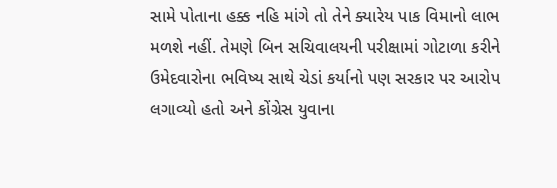સામે પોતાના હક્ક નહિ માંગે તો તેને ક્યારેય પાક વિમાનો લાભ મળશે નહીં. તેમણે બિન સચિવાલયની પરીક્ષામાં ગોટાળા કરીને ઉમેદવારોના ભવિષ્ય સાથે ચેડાં કર્યાનો પણ સરકાર પર આરોપ લગાવ્યો હતો અને કોંગ્રેસ યુવાના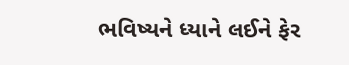ભવિષ્યને ધ્યાને લઈને ફેર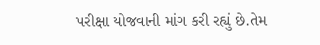પરીક્ષા યોજવાની માંગ કરી રહ્યું છે.તેમ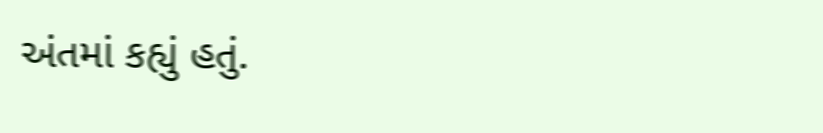અંતમાં કહ્યું હતું.